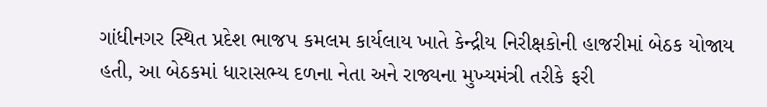ગાંધીનગર સ્થિત પ્રદેશ ભાજપ કમલમ કાર્યલાય ખાતે કેન્દ્રીય નિરીક્ષકોની હાજરીમાં બેઠક યોજાય હતી, આ બેઠકમાં ધારાસભ્ય દળના નેતા અને રાજ્યના મુખ્યમંત્રી તરીકે ફરી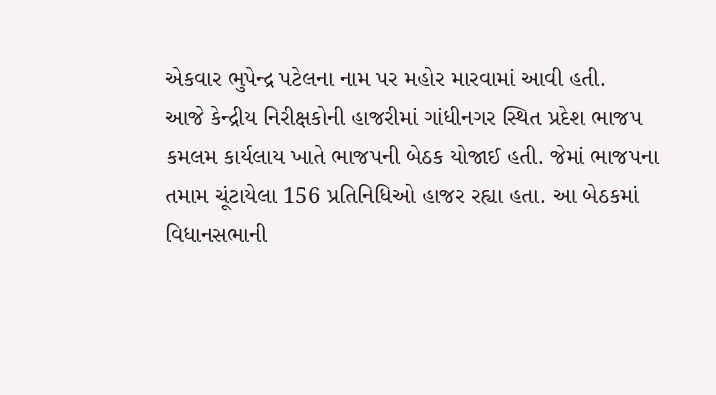એકવાર ભુપેન્દ્ર પટેલના નામ પર મહોર મારવામાં આવી હતી.
આજે કેન્દ્રીય નિરીક્ષકોની હાજરીમાં ગાંધીનગર સ્થિત પ્રદેશ ભાજપ કમલમ કાર્યલાય ખાતે ભાજપની બેઠક યોજાઈ હતી. જેમાં ભાજપના તમામ ચૂંટાયેલા 156 પ્રતિનિધિઓ હાજર રહ્યા હતા. આ બેઠકમાં વિધાનસભાની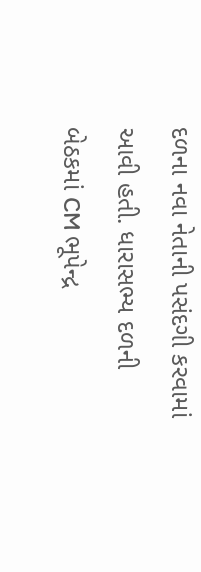દળના નવા નેતાની પસંદગી કરવામાં આવી હતી. ધારાસભ્ય દળની બેઠકમાં CM ભૂપેન્દ્ર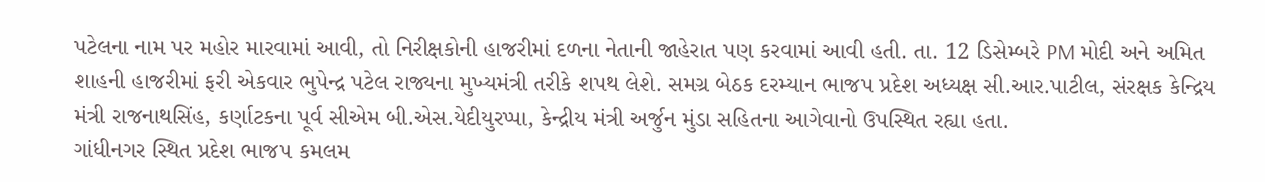પટેલના નામ પર મહોર મારવામાં આવી, તો નિરીક્ષકોની હાજરીમાં દળના નેતાની જાહેરાત પણ કરવામાં આવી હતી. તા. 12 ડિસેમ્બરે PM મોદી અને અમિત શાહની હાજરીમાં ફરી એકવાર ભુપેન્દ્ર પટેલ રાજ્યના મુખ્યમંત્રી તરીકે શપથ લેશે. સમગ્ર બેઠક દરમ્યાન ભાજપ પ્રદેશ અધ્યક્ષ સી.આર.પાટીલ, સંરક્ષક કેન્દ્રિય મંત્રી રાજનાથસિંહ, કર્ણાટકના પૂર્વ સીએમ બી.એસ.યેદીયુરપ્પા, કેન્દ્રીય મંત્રી અર્જુન મુંડા સહિતના આગેવાનો ઉપસ્થિત રહ્યા હતા.
ગાંધીનગર સ્થિત પ્રદેશ ભાજપ કમલમ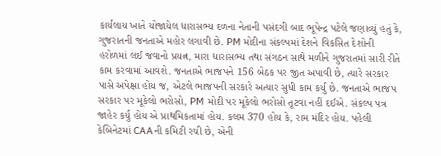કાર્યલાય ખાતે યોજાયેલ ધારાસભ્ય દળના નેતાની પસંદગી બાદ ભૂપેન્દ્ર પટેલે જણાવ્યું હતું કે, ગુજરાતની જનતાએ મહોર લગાવી છે. PM મોદીના સંકલ્પમાં દેશને વિકસિત દેશોની હરોળમાં લઈ જવાનો પ્રયત્ન, મારા ધારાસભ્ય તથા સંગઠન સાથે મળીને ગુજરાતમાં સારી રીતે કામ કરવામાં આવશે. જનતાએ ભાજપને 156 બેઠક પર જીત અપાવી છે, ત્યારે સરકાર પાસે અપેક્ષા હોય જ, એટલે ભાજપની સરકારે અત્યાર સુધી કામ કર્યુ છે. જનતાએ ભાજપ સરકાર પર મૂકેલો ભરોસો, PM મોદી પર મૂકેલો ભરોસો તૂટવા નહીં દઈએ. સંકલ્પ પત્ર જાહેર કર્યુ હોય એ પ્રાથમિકતામાં હોય. કલમ 370 હોય કે, રામ મંદિર હોય. પહેલી કેબિનેટમાં CAAની કમિટી રચી છે, એની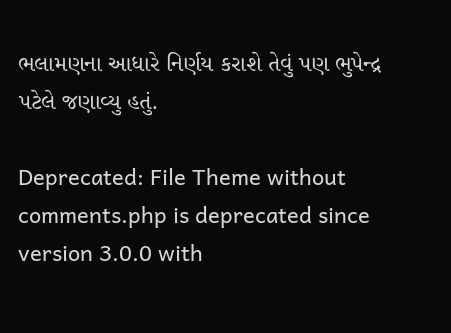ભલામણના આધારે નિર્ણય કરાશે તેવું પણ ભુપેન્દ્ર પટેલે જણાવ્યુ હતું.

Deprecated: File Theme without comments.php is deprecated since version 3.0.0 with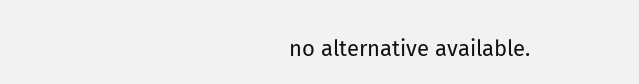no alternative available.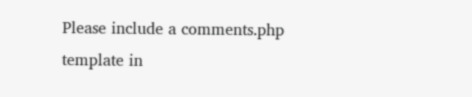Please include a comments.php template in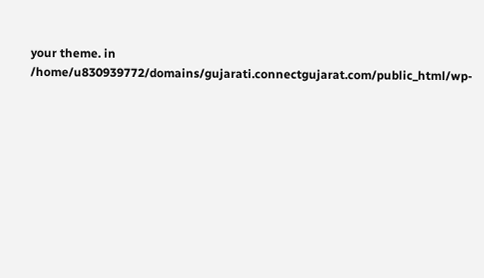your theme. in /home/u830939772/domains/gujarati.connectgujarat.com/public_html/wp-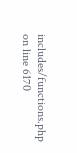includes/functions.php on line 6170